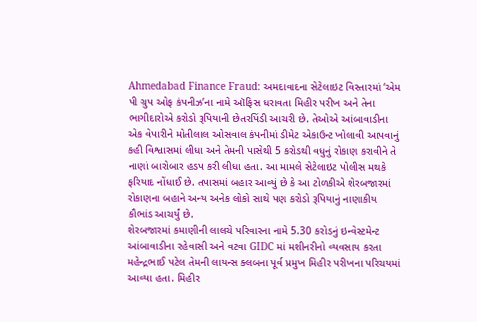Ahmedabad Finance Fraud: અમદાવાદના સેટેલાઇટ વિસ્તારમાં ‘એમ પી ગ્રુપ ઓફ કંપનીઝ’ના નામે ઑફિસ ધરાવતા મિહીર પરીખ અને તેના ભાગીદારોએ કરોડો રૂપિયાની છેતરપિંડી આચરી છે. તેઓએ આંબાવાડીના એક વેપારીને મોતીલાલ ઓસવાલ કંપનીમાં ડીમેટ એકાઉન્ટ ખોલાવી આપવાનું કહી વિશ્વાસમાં લીધા અને તેમની પાસેથી 5 કરોડથી વધુનું રોકાણ કરાવીને તે નાણાં બારોબાર હડપ કરી લીધા હતા. આ મામલે સેટેલાઇટ પોલીસ મથકે ફરિયાદ નોંધાઈ છે. તપાસમાં બહાર આવ્યું છે કે આ ટોળકીએ શેરબજારમાં રોકાણના બહાને અન્ય અનેક લોકો સાથે પણ કરોડો રૂપિયાનું નાણાકીય કૌભાંડ આચર્યું છે.
શેરબજારમાં કમાણીની લાલચે પરિવારના નામે 5.30 કરોડનું ઇન્વેસ્ટમેન્ટ
આંબાવાડીના રહેવાસી અને વટવા GIDC માં મશીનરીનો વ્યવસાય કરતા મહેન્દ્રભાઈ પટેલ તેમની લાયન્સ ક્લબના પૂર્વ પ્રમુખ મિહીર પરીખના પરિચયમાં આવ્યા હતા. મિહીર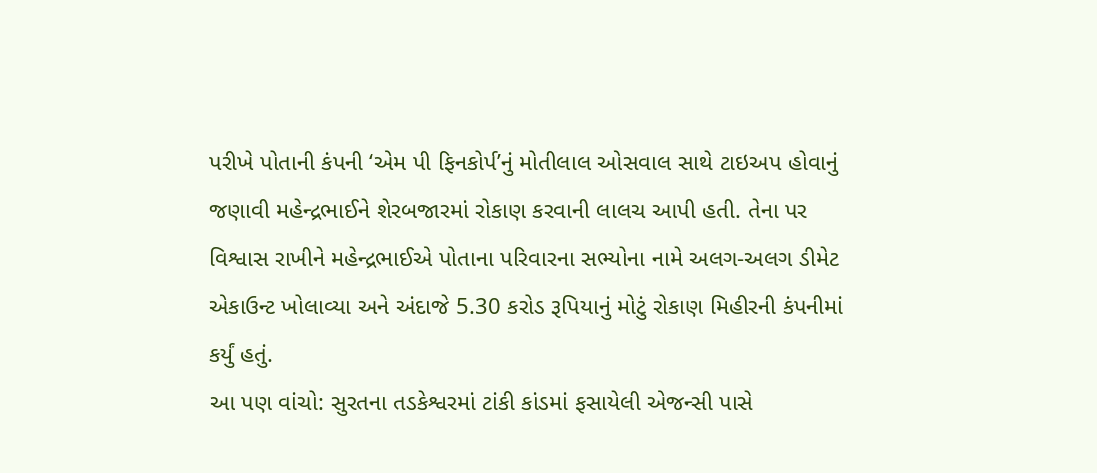પરીખે પોતાની કંપની ‘એમ પી ફિનકોર્પ’નું મોતીલાલ ઓસવાલ સાથે ટાઇઅપ હોવાનું જણાવી મહેન્દ્રભાઈને શેરબજારમાં રોકાણ કરવાની લાલચ આપી હતી. તેના પર વિશ્વાસ રાખીને મહેન્દ્રભાઈએ પોતાના પરિવારના સભ્યોના નામે અલગ-અલગ ડીમેટ એકાઉન્ટ ખોલાવ્યા અને અંદાજે 5.30 કરોડ રૂપિયાનું મોટું રોકાણ મિહીરની કંપનીમાં કર્યું હતું.
આ પણ વાંચો: સુરતના તડકેશ્વરમાં ટાંકી કાંડમાં ફસાયેલી એજન્સી પાસે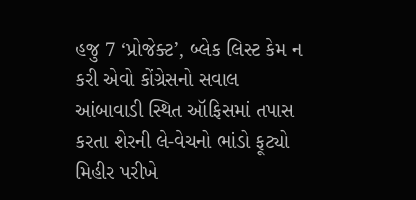હજુ 7 ‘પ્રોજેક્ટ’, બ્લેક લિસ્ટ કેમ ન કરી એવો કોંગ્રેસનો સવાલ
આંબાવાડી સ્થિત ઑફિસમાં તપાસ કરતા શેરની લે-વેચનો ભાંડો ફૂટ્યો
મિહીર પરીખે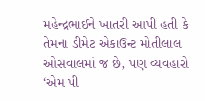મહેન્દ્રભાઈને ખાતરી આપી હતી કે તેમના ડીમેટ એકાઉન્ટ મોતીલાલ ઓસવાલમાં જ છે, પણ વ્યવહારો ‘એમ પી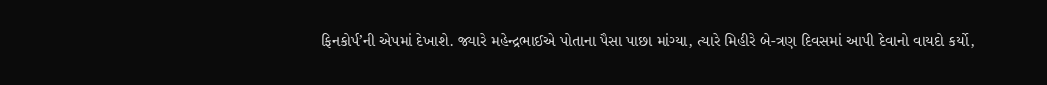ફિનકોર્પ’ની એપમાં દેખાશે. જ્યારે મહેન્દ્રભાઈએ પોતાના પૈસા પાછા માંગ્યા, ત્યારે મિહીરે બે-ત્રણ દિવસમાં આપી દેવાનો વાયદો કર્યો,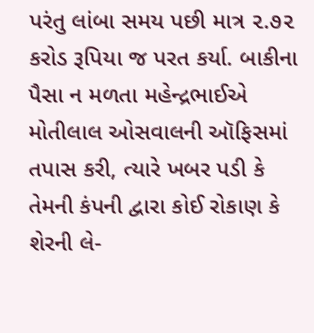પરંતુ લાંબા સમય પછી માત્ર ૨.૭૨ કરોડ રૂપિયા જ પરત કર્યા. બાકીના પૈસા ન મળતા મહેન્દ્રભાઈએ મોતીલાલ ઓસવાલની ઑફિસમાં તપાસ કરી, ત્યારે ખબર પડી કે તેમની કંપની દ્વારા કોઈ રોકાણ કે શેરની લે-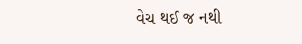વેચ થઈ જ નથી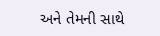અને તેમની સાથે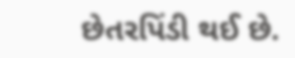છેતરપિંડી થઈ છે.